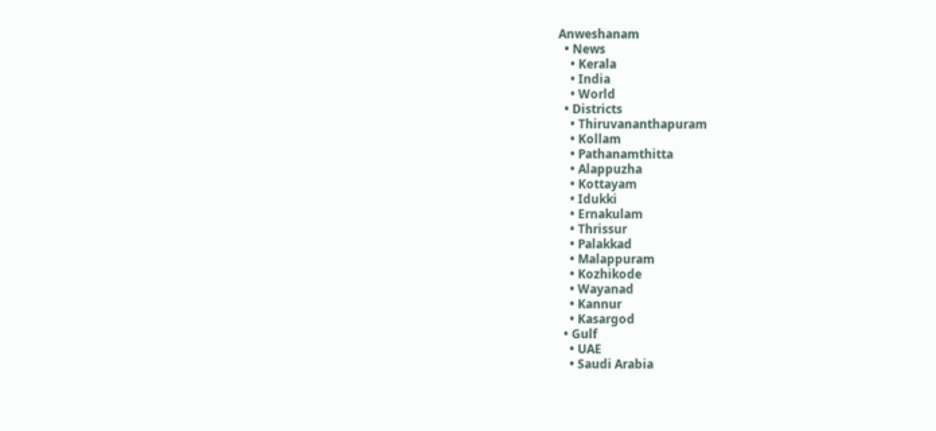Anweshanam
  • News
    • Kerala
    • India
    • World
  • Districts
    • Thiruvananthapuram
    • Kollam
    • Pathanamthitta
    • Alappuzha
    • Kottayam
    • Idukki
    • Ernakulam
    • Thrissur
    • Palakkad
    • Malappuram
    • Kozhikode
    • Wayanad
    • Kannur
    • Kasargod
  • Gulf
    • UAE
    • Saudi Arabia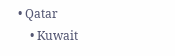• Qatar
    • Kuwait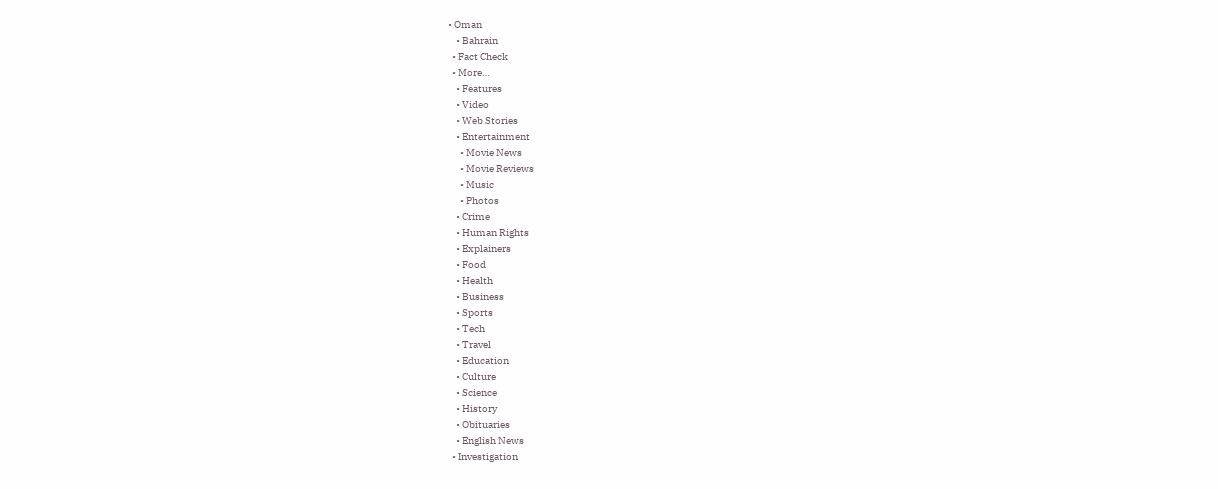• Oman
    • Bahrain
  • Fact Check
  • More…
    • Features
    • Video
    • Web Stories
    • Entertainment
      • Movie News
      • Movie Reviews
      • Music
      • Photos
    • Crime
    • Human Rights
    • Explainers
    • Food
    • Health
    • Business
    • Sports
    • Tech
    • Travel
    • Education
    • Culture
    • Science
    • History
    • Obituaries
    • English News
  • Investigation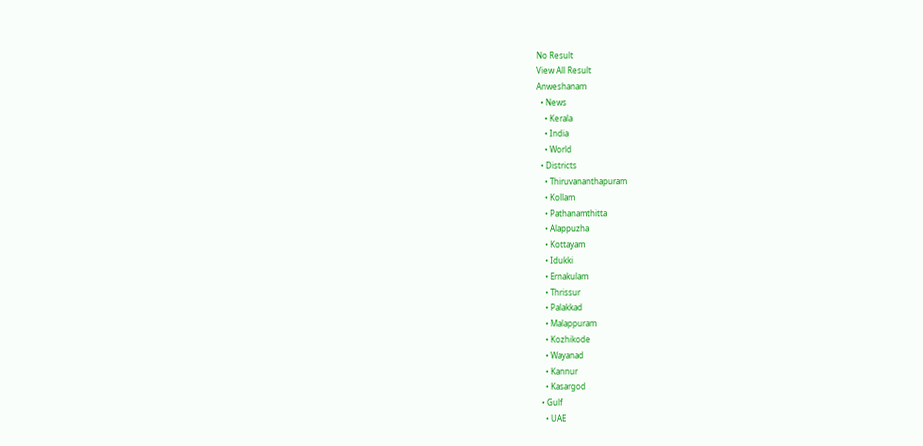No Result
View All Result
Anweshanam
  • News
    • Kerala
    • India
    • World
  • Districts
    • Thiruvananthapuram
    • Kollam
    • Pathanamthitta
    • Alappuzha
    • Kottayam
    • Idukki
    • Ernakulam
    • Thrissur
    • Palakkad
    • Malappuram
    • Kozhikode
    • Wayanad
    • Kannur
    • Kasargod
  • Gulf
    • UAE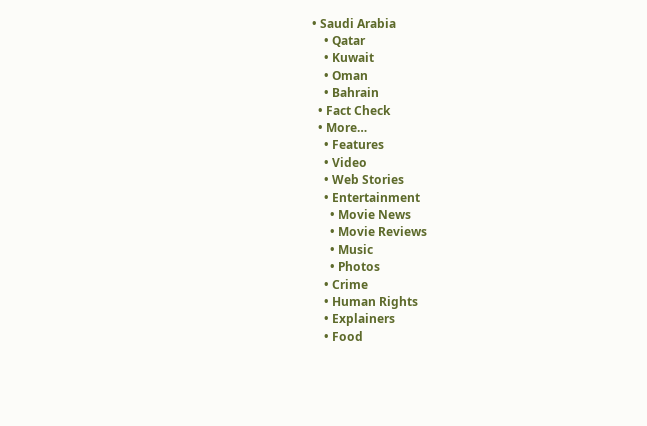• Saudi Arabia
    • Qatar
    • Kuwait
    • Oman
    • Bahrain
  • Fact Check
  • More…
    • Features
    • Video
    • Web Stories
    • Entertainment
      • Movie News
      • Movie Reviews
      • Music
      • Photos
    • Crime
    • Human Rights
    • Explainers
    • Food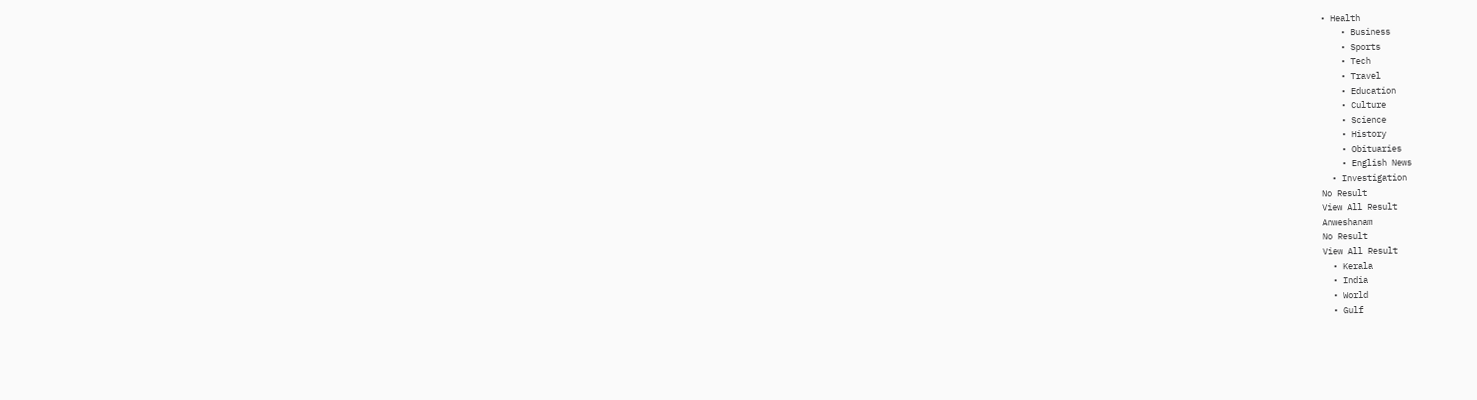• Health
    • Business
    • Sports
    • Tech
    • Travel
    • Education
    • Culture
    • Science
    • History
    • Obituaries
    • English News
  • Investigation
No Result
View All Result
Anweshanam
No Result
View All Result
  • Kerala
  • India
  • World
  • Gulf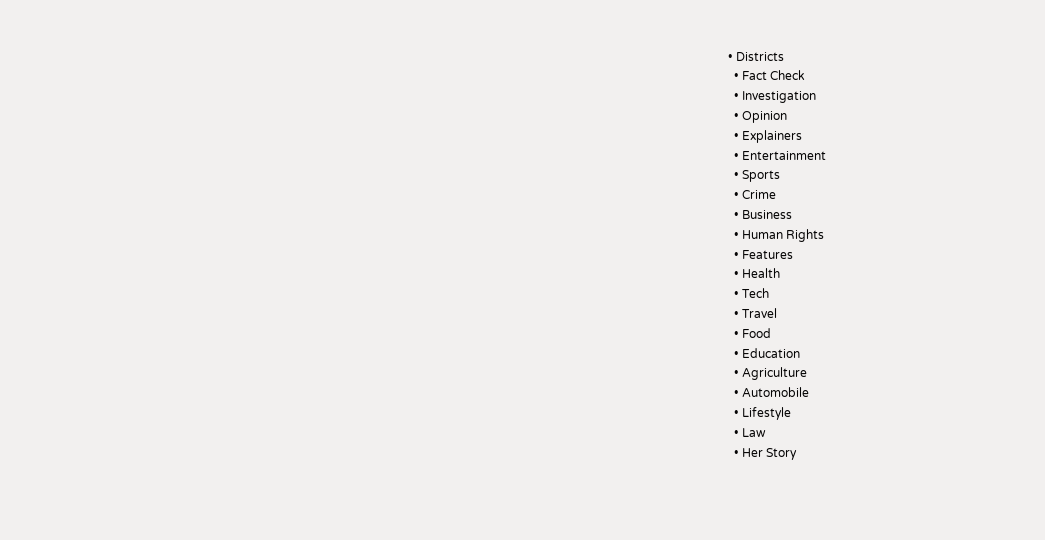• Districts
  • Fact Check
  • Investigation
  • Opinion
  • Explainers
  • Entertainment
  • Sports
  • Crime
  • Business
  • Human Rights
  • Features
  • Health
  • Tech
  • Travel
  • Food
  • Education
  • Agriculture
  • Automobile
  • Lifestyle
  • Law
  • Her Story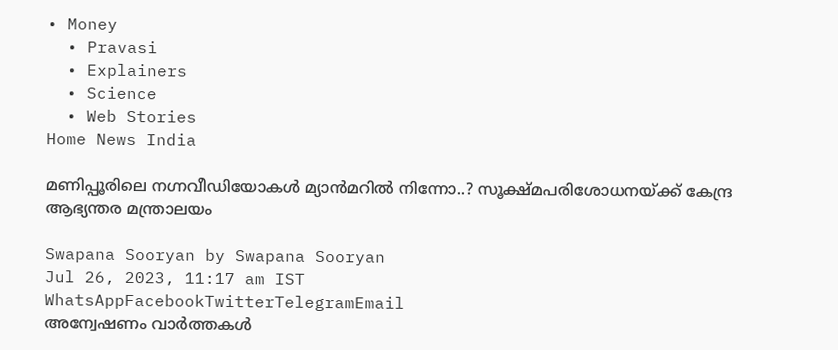• Money
  • Pravasi
  • Explainers
  • Science
  • Web Stories
Home News India

മണിപ്പൂരിലെ നഗ്നവീഡിയോകള്‍ മ്യാന്‍മറില്‍ നിന്നോ..? സൂക്ഷ്മപരിശോധനയ്ക്ക് കേന്ദ്ര ആഭ്യന്തര മന്ത്രാലയം

Swapana Sooryan by Swapana Sooryan
Jul 26, 2023, 11:17 am IST
WhatsAppFacebookTwitterTelegramEmail
അന്വേഷണം വാർത്തകൾ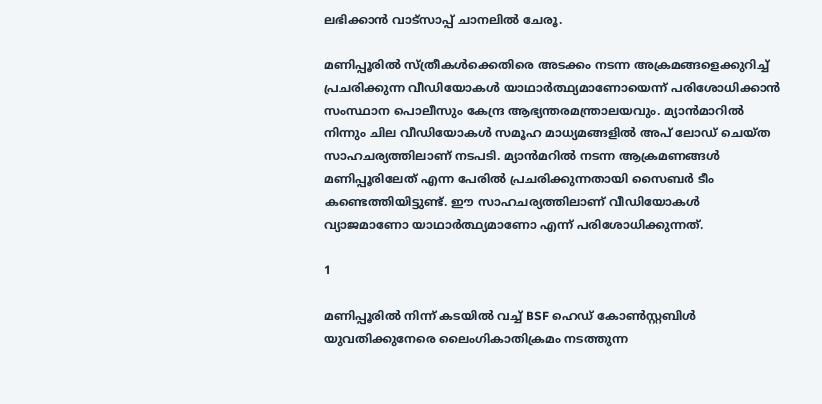ലഭിക്കാന്‍ വാട്സാപ്പ് ചാനലില്‍ ചേരൂ.

മണിപ്പൂരില്‍ സ്ത്രീകള്‍ക്കെതിരെ അടക്കം നടന്ന അക്രമങ്ങളെക്കുറിച്ച് പ്രചരിക്കുന്ന വീഡിയോകൾ യാഥാർത്ഥ്യമാണോയെന്ന് പരിശോധിക്കാൻ സംസ്ഥാന പൊലീസും കേന്ദ്ര ആഭ്യന്തരമന്ത്രാലയവും. മ്യാൻമാറിൽ നിന്നും ചില വീഡിയോകൾ സമൂഹ മാധ്യമങ്ങളിൽ അപ് ലോഡ് ചെയ്ത സാഹചര്യത്തിലാണ് നടപടി. മ്യാൻമറിൽ നടന്ന ആക്രമണങ്ങൾ മണിപ്പൂരിലേത് എന്ന പേരിൽ പ്രചരിക്കുന്നതായി സൈബര്‍ ടീം കണ്ടെത്തിയിട്ടുണ്ട്. ഈ സാഹചര്യത്തിലാണ് വീഡിയോകൾ വ്യാജമാണോ യാഥാർത്ഥ്യമാണോ എന്ന് പരിശോധിക്കുന്നത്.

1

മണിപ്പൂരില്‍ നിന്ന് കടയില്‍ വച്ച് BSF ഹെഡ് കോണ്‍സ്റ്റബിള്‍ യുവതിക്കുനേരെ ലൈംഗികാതിക്രമം നടത്തുന്ന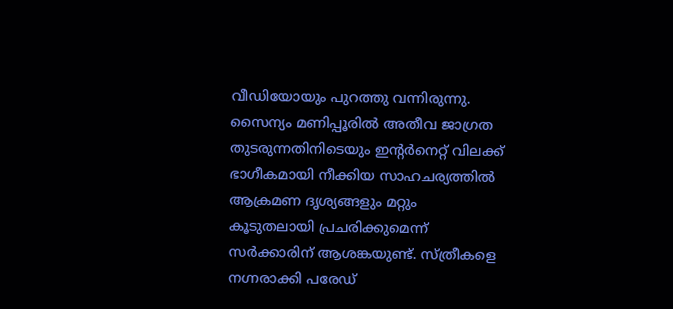വീഡിയോയും പുറത്തു വന്നിരുന്നു. സൈന്യം മണിപ്പൂരിൽ അതീവ ജാഗ്രത തുടരുന്നതിനിടെയും ഇന്‍റര്‍നെറ്റ് വിലക്ക് ഭാഗീകമായി നീക്കിയ സാഹചര്യത്തിൽ ആക്രമണ ദൃശ്യങ്ങളും മറ്റും കൂടുതലായി പ്രചരിക്കുമെന്ന് സർക്കാരിന് ആശങ്കയുണ്ട്. സ്ത്രീകളെ നഗ്നരാക്കി പരേഡ്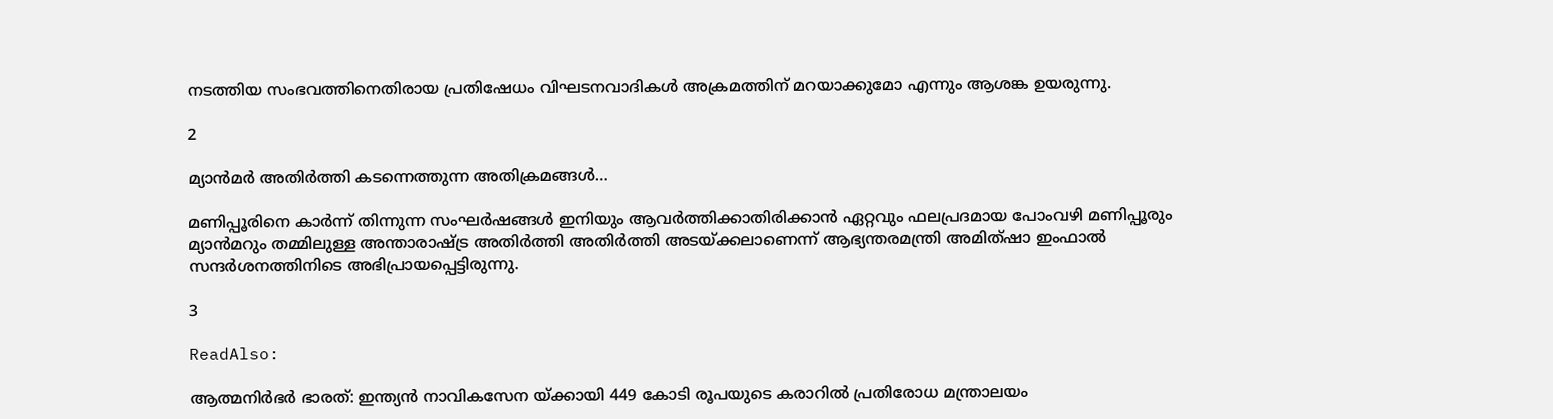നടത്തിയ സംഭവത്തിനെതിരായ പ്രതിഷേധം വിഘടനവാദികൾ അക്രമത്തിന് മറയാക്കുമോ എന്നും ആശങ്ക ഉയരുന്നു.

2

മ്യാന്‍മര്‍ അതിര്‍ത്തി കടന്നെത്തുന്ന അതിക്രമങ്ങള്‍…

മണിപ്പൂരിനെ കാര്‍ന്ന് തിന്നുന്ന സംഘര്‍ഷങ്ങള്‍ ഇനിയും ആവര്‍ത്തിക്കാതിരിക്കാന്‍ ഏറ്റവും ഫലപ്രദമായ പോംവഴി മണിപ്പൂരും മ്യാന്‍മറും തമ്മിലുള്ള അന്താരാഷ്ട്ര അതിര്‍ത്തി അതിര്‍ത്തി അടയ്ക്കലാണെന്ന് ആഭ്യന്തരമന്ത്രി അമിത്ഷാ ഇംഫാല്‍ സന്ദര്‍ശനത്തിനിടെ അഭിപ്രായപ്പെട്ടിരുന്നു.

3

ReadAlso:

ആത്മനിർഭർ ഭാരത്: ഇന്ത്യൻ നാവികസേന യ്ക്കായി 449 കോടി രൂപയുടെ കരാറിൽ പ്രതിരോധ മന്ത്രാലയം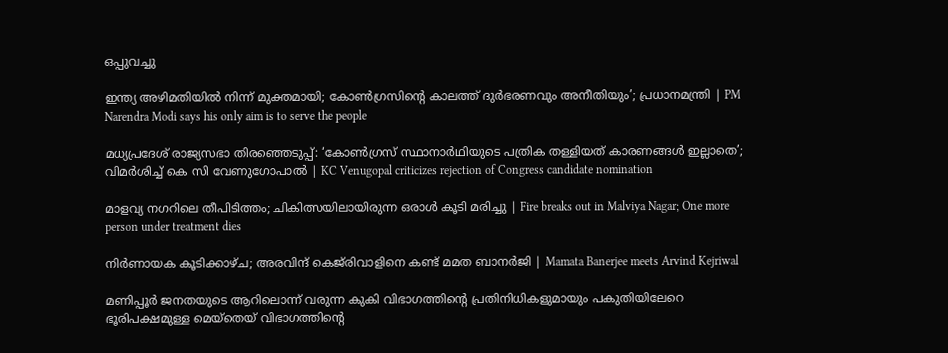ഒപ്പുവച്ചു

ഇന്ത്യ അഴിമതിയിൽ നിന്ന് മുക്തമായി; കോൺഗ്രസിന്റെ കാലത്ത് ദുർഭരണവും അനീതിയും’; പ്രധാനമന്ത്രി | PM Narendra Modi says his only aim is to serve the people

മധ്യപ്രദേശ് രാജ്യസഭാ തിരഞ്ഞെടുപ്പ്: ‘കോൺഗ്രസ് സ്ഥാനാർ‍ഥിയുടെ പത്രിക തള്ളിയത് കാരണങ്ങൾ ഇല്ലാതെ’; വിമർ‌ശിച്ച് കെ സി വേണുഗോപാൽ | KC Venugopal criticizes rejection of Congress candidate nomination

മാളവ്യ നഗറിലെ തീപിടിത്തം; ചികിത്സയിലായിരുന്ന ഒരാള്‍ കൂടി മരിച്ചു | Fire breaks out in Malviya Nagar; One more person under treatment dies

നിര്‍ണായക കൂടിക്കാഴ്ച; അരവിന്ദ് കെജ്‌രിവാളിനെ കണ്ട് മമത ബാനര്‍ജി | Mamata Banerjee meets Arvind Kejriwal

മണിപ്പൂര്‍ ജനതയുടെ ആറിലൊന്ന് വരുന്ന കുകി വിഭാഗത്തിന്‍റെ പ്രതിനിധികളുമായും പകുതിയിലേറെ ഭൂരിപക്ഷമുള്ള മെയ്തെയ് വിഭാഗത്തിന്‍റെ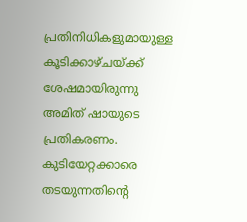പ്രതിനിധികളുമായുള്ള കൂടിക്കാഴ്ചയ്ക്ക് ശേഷമായിരുന്നു അമിത് ഷായുടെ പ്രതികരണം. കുടിയേറ്റക്കാരെ തടയുന്നതിന്‍റെ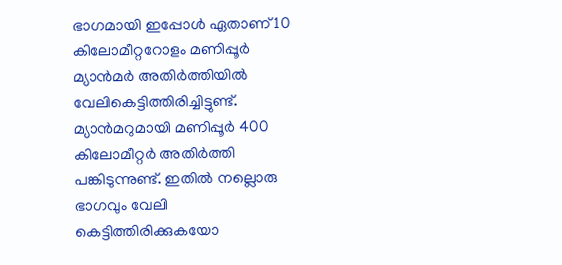ഭാഗമായി ഇപ്പോള്‍ ഏതാണ് 10 കിലോമീറ്ററോളം മണിപ്പൂര്‍ മ്യാന്‍മര്‍ അതിര്‍ത്തിയില്‍ വേലികെട്ടിത്തിരിച്ചിട്ടുണ്ട്. മ്യാന്‍മറുമായി മണിപ്പൂര്‍ 400 കിലോമീറ്റര്‍ അതിര്‍ത്തി പങ്കിടുന്നുണ്ട്. ഇതില്‍ നല്ലൊരു ഭാഗവും വേലി കെട്ടിത്തിരിക്കുകയോ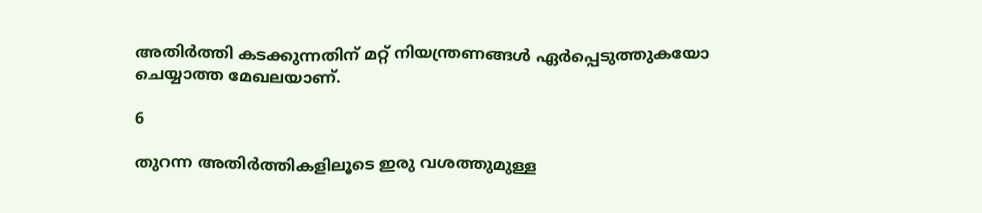അതിര്‍ത്തി കടക്കുന്നതിന് മറ്റ് നിയന്ത്രണങ്ങള്‍ ഏര്‍പ്പെടുത്തുകയോ ചെയ്യാത്ത മേഖലയാണ്.

6

തുറന്ന അതിര്‍ത്തികളിലൂടെ ഇരു വശത്തുമുള്ള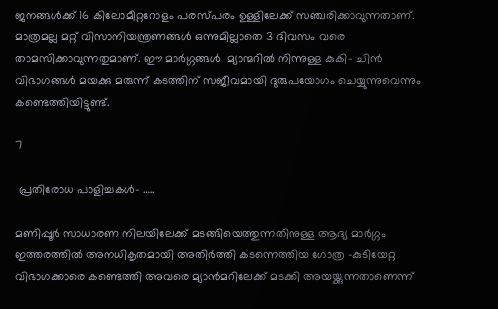ജനങ്ങള്‍ക്ക് 16 കിലോമീറ്ററോളം പരസ്പരം ഉള്ളിലേക്ക് സഞ്ചരിക്കാവുന്നതാണ്. മാത്രമല്ല മറ്റ് വിസാനിയന്ത്രണങ്ങള്‍ ഒന്നുമില്ലാതെ 3 ദിവസം വരെ താമസിക്കാവുന്നതുമാണ്. ഈ മാര്‍ഗ്ഗങ്ങള്‍  മ്യാന്മറില്‍ നിന്നുള്ള കുകി- ചിന്‍ വിഭാഗങ്ങള്‍ മയക്കു മരുന്ന് കടത്തിന് സജീവമായി ദുരുപയോഗം ചെയ്യുന്നുവെന്നും കണ്ടെത്തിയിട്ടുണ്ട്.

7

 പ്രതിരോധ പാളിച്ചകള്‍- …..

മണിപ്പൂര്‍ സാധാരണ നിലയിലേക്ക് മടങ്ങിയെത്തുന്നതിനുള്ള ആദ്യ മാര്‍ഗ്ഗം ഇത്തരത്തില്‍ അനധികൃതമായി അതിര്‍ത്തി കടന്നെത്തിയ ഗോത്ര -കുടിയേറ്റ വിഭാഗക്കാരെ കണ്ടെത്തി അവരെ മ്യാന്‍മറിലേക്ക് മടക്കി അയയ്ക്കുന്നതാണെന്ന്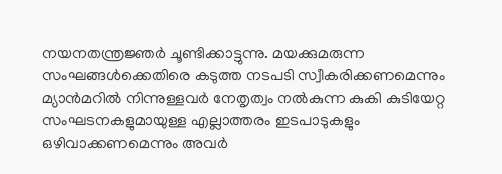നയനതന്ത്രജ്ഞര്‍ ചൂണ്ടിക്കാട്ടുന്നു. മയക്കുമരുന്ന സംഘങ്ങള്‍ക്കെതിരെ കടുത്ത നടപടി സ്വീകരിക്കണമെന്നും മ്യാന്‍മറില്‍ നിന്നുള്ളവര്‍ നേതൃത്വം നല്‍കുന്ന കുകി കുടിയേറ്റ സംഘടനകളുമായുള്ള എല്ലാത്തരം ഇടപാടുകളും ഒഴിവാക്കണമെന്നും അവര്‍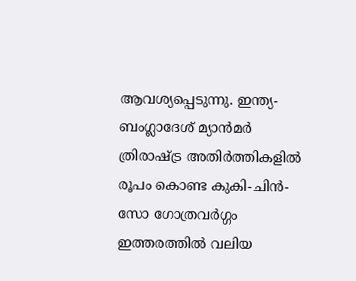ആവശ്യപ്പെടുന്നു. ഇന്ത്യ- ബംഗ്ലാദേശ് മ്യാന്‍മര്‍ ത്രിരാഷ്ട്ര അതിര്‍ത്തികളില്‍ രൂപം കൊണ്ട കുകി-ചിന്‍- സോ ഗോത്രവര്‍ഗ്ഗം ഇത്തരത്തില്‍ വലിയ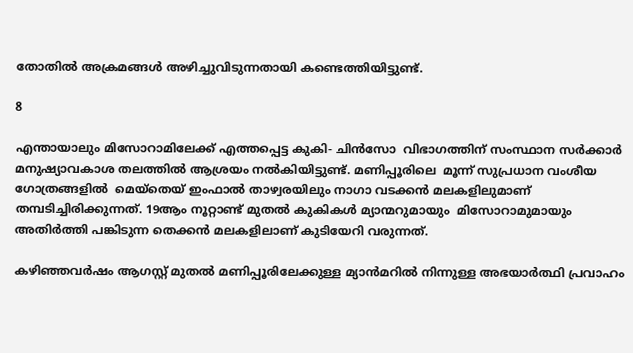തോതില്‍ അക്രമങ്ങള്‍ അഴിച്ചുവിടുന്നതായി കണ്ടെത്തിയിട്ടുണ്ട്.

8

എന്തായാലും മിസോറാമിലേക്ക് എത്തപ്പെട്ട കുകി- ചിന്‍സോ  വിഭാഗത്തിന് സംസ്ഥാന സര്‍ക്കാര്‍ മനുഷ്യാവകാശ തലത്തില്‍ ആശ്രയം നല്‍കിയിട്ടുണ്ട്. മണിപ്പൂരിലെ  മൂന്ന് സുപ്രധാന വംശീയ ഗോത്രങ്ങളില്‍  മെയ്തെയ് ഇംഫാല്‍ താഴ്വരയിലും നാഗാ വടക്കന്‍ മലകളിലുമാണ് തമ്പടിച്ചിരിക്കുന്നത്. 19ആം നൂറ്റാണ്ട് മുതല്‍ കുകികള്‍ മ്യാന്മറുമായും  മിസോറാമുമായും അതിര്‍ത്തി പങ്കിടുന്ന തെക്കന്‍ മലകളിലാണ് കുടിയേറി വരുന്നത്.

കഴിഞ്ഞവര്‍ഷം ആഗസ്റ്റ് മുതല്‍ മണിപ്പൂരിലേക്കുള്ള മ്യാന്‍മറില്‍ നിന്നുള്ള അഭയാര്‍ത്ഥി പ്രവാഹം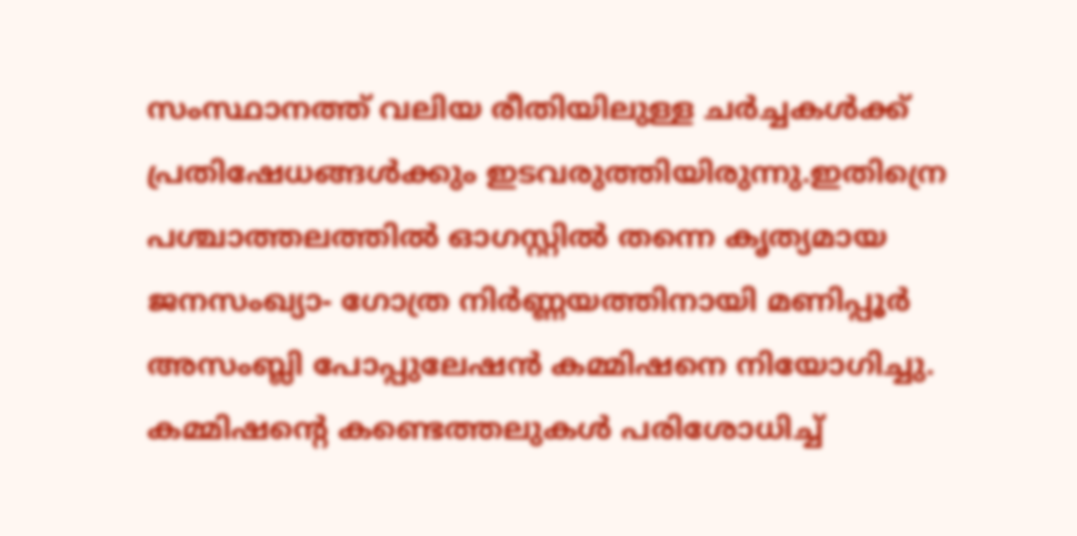സംസ്ഥാനത്ത് വലിയ രീതിയിലുള്ള ചര്‍ച്ചകള്‍ക്ക് പ്രതിഷേധങ്ങള്‍ക്കും ഇടവരുത്തിയിരുന്നു.ഇതിന്രെ പശ്ചാത്തലത്തില്‍ ഓഗസ്റ്റില്‍ തന്നെ കൃത്യമായ ജനസംഖ്യാ- ഗോത്ര നിര്‍ണ്ണയത്തിനായി മണിപ്പൂര്‍ അസംബ്ലി പോപ്പുലേഷന്‍ കമ്മിഷനെ നിയോഗിച്ചു. കമ്മിഷന്‍റെ കണ്ടെത്തലുകള്‍ പരിശോധിച്ച്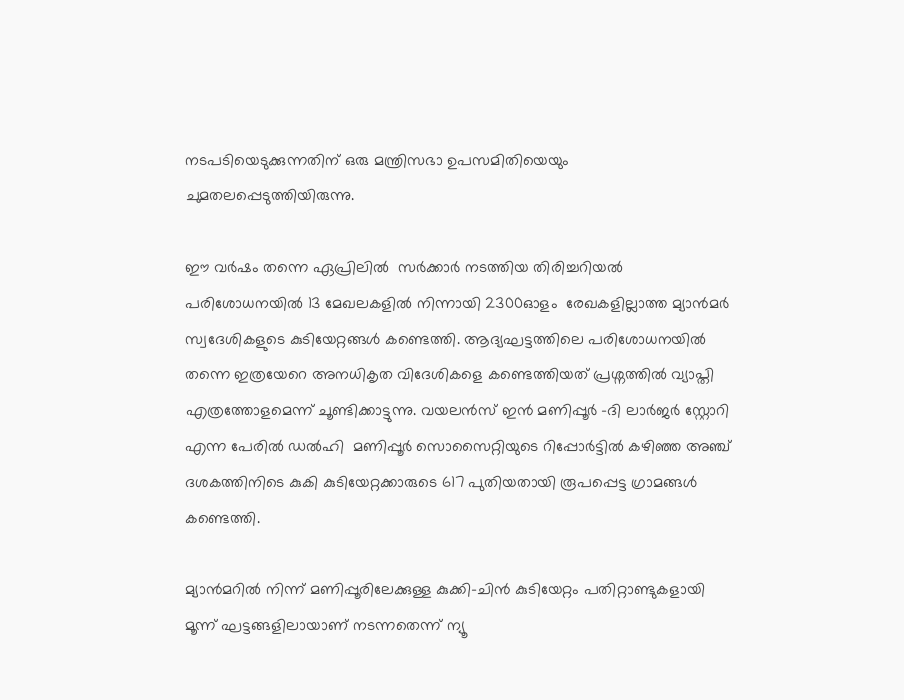നടപടിയെടുക്കുന്നതിന് ഒരു മന്ത്രിസഭാ ഉപസമിതിയെയും ചുമതലപ്പെടുത്തിയിരുന്നു.

ഈ വര്‍ഷം തന്നെ ഏപ്രിലില്‍  സര്‍ക്കാര്‍ നടത്തിയ തിരിച്ചറിയല്‍ പരിശോധനയില്‍ 13 മേഖലകളില്‍ നിന്നായി 2300ഓളം  രേഖകളില്ലാത്ത മ്യാന്‍മര്‍ സ്വദേശികളുടെ കുടിയേറ്റങ്ങള്‍ കണ്ടെത്തി. ആദ്യഘട്ടത്തിലെ പരിശോധനയില്‍ തന്നെ ഇത്രയേറെ അനധികൃത വിദേശികളെ കണ്ടെത്തിയത് പ്രശ്നത്തില്‍ വ്യാപ്തി എത്രത്തോളമെന്ന് ചൂണ്ടിക്കാട്ടുന്നു. വയലന്‍സ് ഇന്‍ മണിപ്പൂര്‍ -ദി ലാര്‍ജര്‍ സ്റ്റോറി എന്ന പേരില്‍ ഡല്‍ഹി  മണിപ്പൂര്‍ സൊസൈറ്റിയുടെ റിപ്പോര്‍ട്ടില്‍ കഴിഞ്ഞ അഞ്ച് ദശകത്തിനിടെ കുകി കുടിയേറ്റക്കാരുടെ 617 പുതിയതായി രൂപപ്പെട്ട ഗ്രാമങ്ങള്‍ കണ്ടെത്തി.

മ്യാൻമറിൽ നിന്ന് മണിപ്പൂരിലേക്കുള്ള കുക്കി-ചിൻ കുടിയേറ്റം പതിറ്റാണ്ടുകളായി മൂന്ന് ഘട്ടങ്ങളിലായാണ് നടന്നതെന്ന് ന്യൂ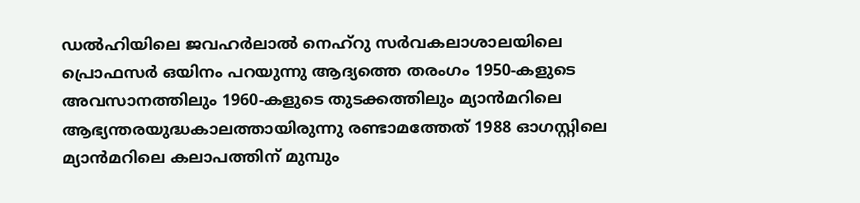ഡൽഹിയിലെ ജവഹർലാൽ നെഹ്‌റു സർവകലാശാലയിലെ  പ്രൊഫസർ ഒയിനം പറയുന്നു ആദ്യത്തെ തരംഗം 1950-കളുടെ അവസാനത്തിലും 1960-കളുടെ തുടക്കത്തിലും മ്യാൻമറിലെ ആഭ്യന്തരയുദ്ധകാലത്തായിരുന്നു രണ്ടാമത്തേത് 1988 ഓഗസ്റ്റിലെ മ്യാൻമറിലെ കലാപത്തിന് മുമ്പും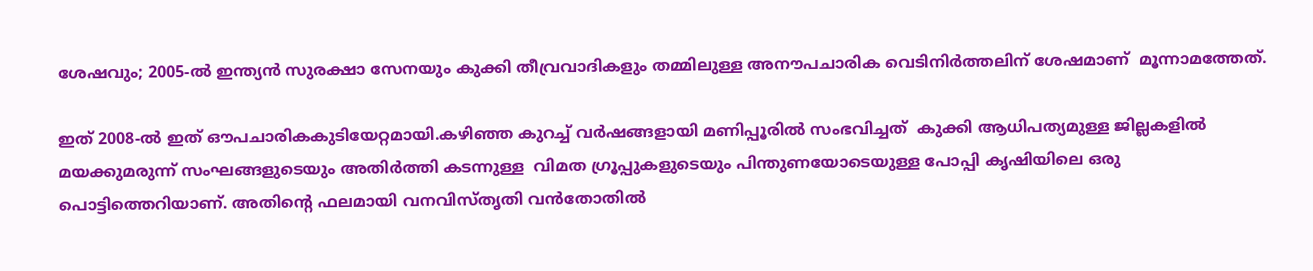ശേഷവും; 2005-ൽ ഇന്ത്യൻ സുരക്ഷാ സേനയും കുക്കി തീവ്രവാദികളും തമ്മിലുള്ള അനൗപചാരിക വെടിനിർത്തലിന് ശേഷമാണ്  മൂന്നാമത്തേത്.

ഇത് 2008-ൽ ഇത് ഔപചാരികകുടിയേറ്റമായി.കഴിഞ്ഞ കുറച്ച് വർഷങ്ങളായി മണിപ്പൂരില്‍ സംഭവിച്ചത്  കുക്കി ആധിപത്യമുള്ള ജില്ലകളിൽ മയക്കുമരുന്ന് സംഘങ്ങളുടെയും അതിർത്തി കടന്നുള്ള  വിമത ഗ്രൂപ്പുകളുടെയും പിന്തുണയോടെയുള്ള പോപ്പി കൃഷിയിലെ ഒരു പൊട്ടിത്തെറിയാണ്. അതിന്‍റെ ഫലമായി വനവിസ്തൃതി വൻതോതിൽ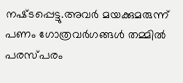നഷ്‌ടപ്പെട്ടു.അവർ മയക്കുമരുന്ന് പണം ഗോത്രവര്‍ഗങ്ങള്‍ തമ്മില്‍ പരസ്പരം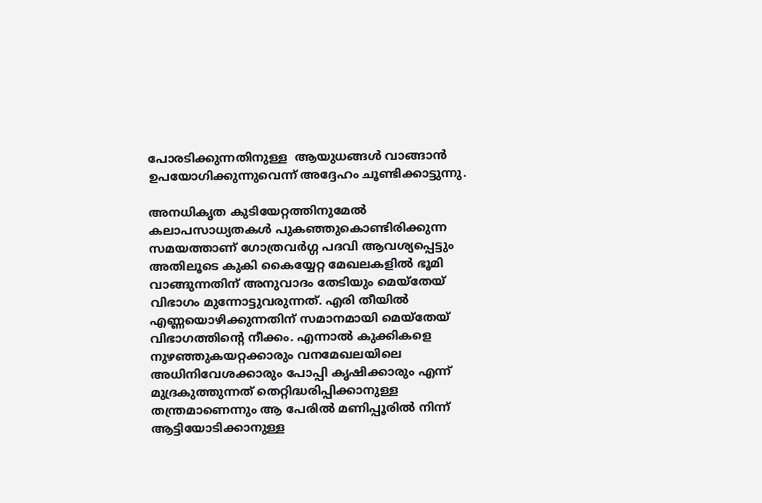പോരടിക്കുന്നതിനുള്ള  ആയുധങ്ങൾ വാങ്ങാൻ ഉപയോഗിക്കുന്നുവെന്ന് അദ്ദേഹം ചൂണ്ടിക്കാട്ടുന്നു.

അനധികൃത കുടിയേറ്റത്തിനുമേല്‍ കലാപസാധ്യതകള്‍ പുകഞ്ഞുകൊണ്ടിരിക്കുന്ന സമയത്താണ് ഗോത്രവര്‍ഗ്ഗ പദവി ആവശ്യപ്പെട്ടും അതിലൂടെ കുകി കൈയ്യേറ്റ മേഖലകളില്‍ ഭൂമി വാങ്ങുന്നതിന് അനുവാദം തേടിയും മെയ്തേയ് വിഭാഗം മുന്നോട്ടുവരുന്നത്. എരി തീയില്‍ എണ്ണയൊഴിക്കുന്നതിന് സമാനമായി മെയ്തേയ് വിഭാഗത്തിന്‍റെ നീക്കം. എന്നാല്‍ കുക്കികളെ നുഴഞ്ഞുകയറ്റക്കാരും വനമേഖലയിലെ അധിനിവേശക്കാരും പോപ്പി കൃഷിക്കാരും എന്ന് മുദ്രകുത്തുന്നത് തെറ്റിദ്ധരിപ്പിക്കാനുള്ള തന്ത്രമാണെന്നും ആ പേരില്‍ മണിപ്പൂരില്‍ നിന്ന് ആട്ടിയോടിക്കാനുള്ള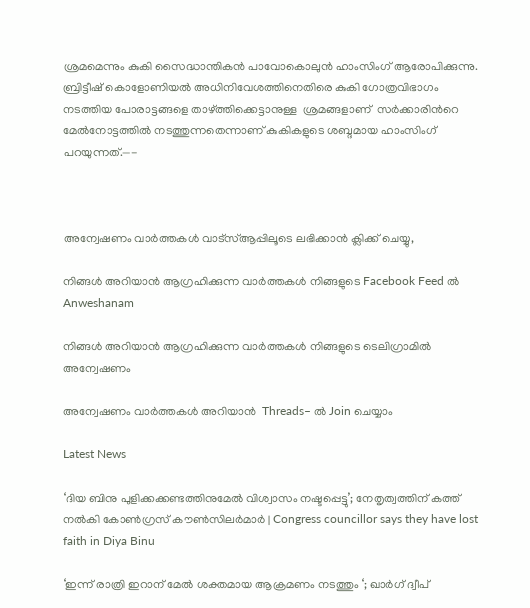ശ്രമമെന്നും കുകി സൈദ്ധാന്തികന്‍ പാവോകൊലുന്‍ ഹാംസിംഗ് ആരോപിക്കുന്നു. ബ്രിട്ടീഷ് കൊളോണിയല്‍ അധിനിവേശത്തിനെതിരെ കുകി ഗോത്രവിഭാഗം നടത്തിയ പോരാട്ടങ്ങളെ താഴ്ത്തിക്കെട്ടാനുള്ള  ശ്രമങ്ങളാണ്  സര്‍ക്കാരിന്‍റെ മേല്‍നോട്ടത്തില്‍ നടത്തുന്നതെന്നാണ് കുകികളുടെ ശബ്ദമായ ഹാംസിംഗ് പറയുന്നത്.—-



അന്വേഷണം വാർത്തകൾ വാട്സ്ആപ്പിലൂടെ ലഭിക്കാൻ ക്ലിക്ക് ചെയ്യു,

നിങ്ങൾ അറിയാൻ ആഗ്രഹിക്കുന്ന വാർത്തകൾ നിങ്ങളുടെ Facebook Feed ൽ Anweshanam

നിങ്ങൾ അറിയാൻ ആഗ്രഹിക്കുന്ന വാർത്തകൾ നിങ്ങളുടെ ടെലിഗ്രാമിൽ അന്വേഷണം

അന്വേഷണം വാർത്തകൾ അറിയാൻ  Threads– ൽ Join ചെയ്യാം

Latest News

‘ദിയ ബിനു പുളിക്കക്കണ്ടത്തിനുമേല്‍ വിശ്വാസം നഷ്ടപ്പെട്ടു’; നേതൃത്വത്തിന് കത്ത് നല്‍കി കോണ്‍ഗ്രസ് കൗണ്‍സിലര്‍മാര്‍ | Congress councillor says they have lost faith in Diya Binu

‘ഇന്ന് രാത്രി ഇറാന് മേൽ ശക്തമായ ആക്രമണം നടത്തും ‘; ഖാർഗ് ദ്വീപ്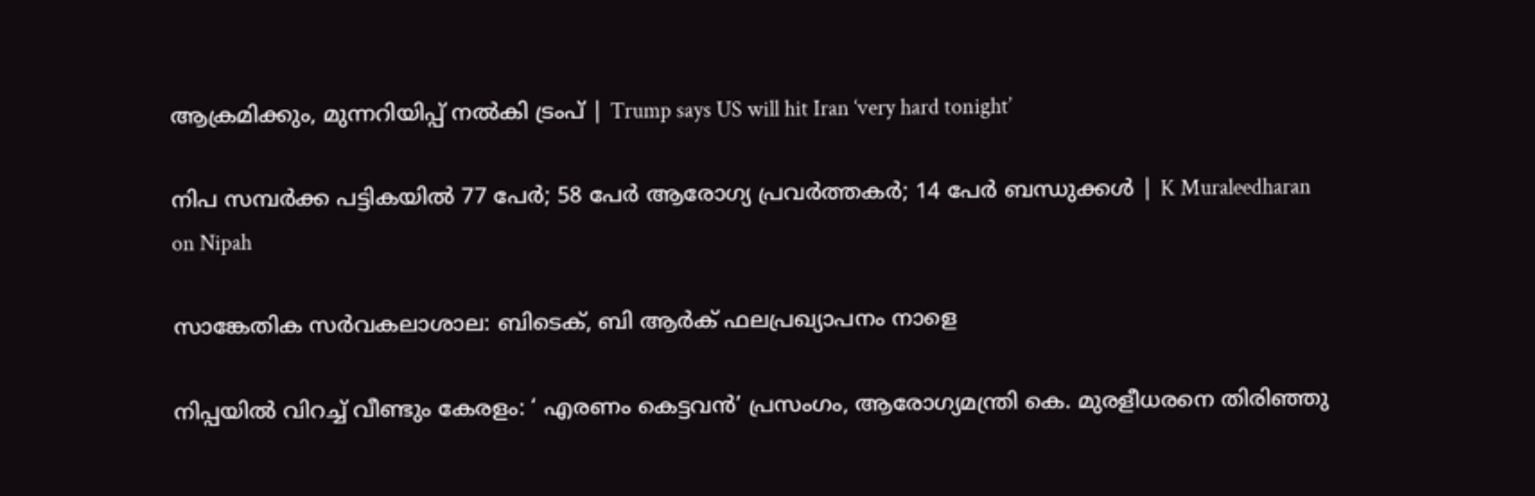ആക്രമിക്കും, മുന്നറിയിപ്പ് നൽകി ട്രംപ് | Trump says US will hit Iran ‘very hard tonight’

നിപ സമ്പര്‍ക്ക പട്ടികയില്‍ 77 പേര്‍; 58 പേര്‍ ആരോഗ്യ പ്രവര്‍ത്തകര്‍; 14 പേര്‍ ബന്ധുക്കള്‍ | K Muraleedharan on Nipah

സാങ്കേതിക സർവകലാശാല: ബിടെക്, ബി ആർക് ഫലപ്രഖ്യാപനം നാളെ

നിപ്പയില്‍ വിറച്ച് വീണ്ടും കേരളം: ‘ എരണം കെട്ടവന്‍’ പ്രസംഗം, ആരോഗ്യമന്ത്രി കെ. മുരളീധരനെ തിരിഞ്ഞു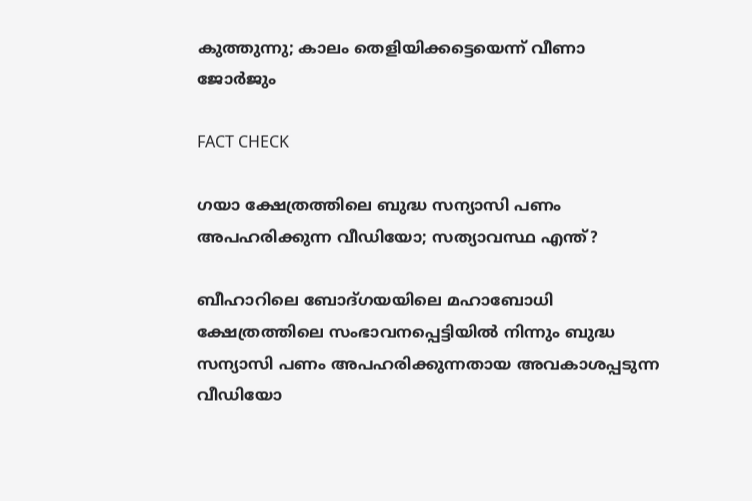കുത്തുന്നു; കാലം തെളിയിക്കട്ടെയെന്ന് വീണാ ജോര്‍ജും

FACT CHECK

ഗയാ ക്ഷേത്രത്തിലെ ബുദ്ധ സന്യാസി പണം അപഹരിക്കുന്ന വീഡിയോ; സത്യാവസ്ഥ എന്ത്?

ബീഹാറിലെ ബോദ്ഗയയിലെ മഹാബോധി ക്ഷേത്രത്തിലെ സംഭാവനപ്പെട്ടിയില്‍ നിന്നും ബുദ്ധ സന്യാസി പണം അപഹരിക്കുന്നതായ അവകാശപ്പടുന്ന വീഡിയോ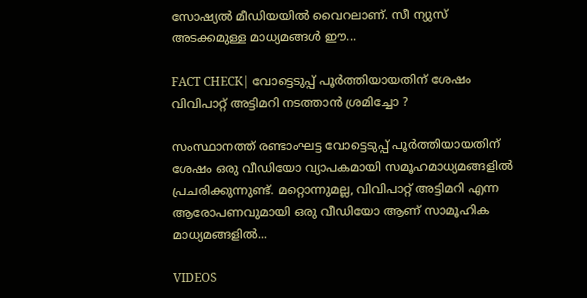സോഷ്യല്‍ മീഡിയയില്‍ വൈറലാണ്. സീ ന്യുസ് അടക്കമുള്ള മാധ്യമങ്ങള്‍ ഈ...

FACT CHECK| വോട്ടെടുപ്പ് പൂർത്തിയായതിന് ശേഷം വിവിപാറ്റ് അട്ടിമറി നടത്താൻ ശ്രമിച്ചോ ?

സംസ്ഥാനത്ത് രണ്ടാംഘട്ട വോട്ടെടുപ്പ് പൂർത്തിയായതിന് ശേഷം ഒരു വീഡിയോ വ്യാപകമായി സമൂഹമാധ്യമങ്ങളിൽ പ്രചരിക്കുന്നുണ്ട്. മറ്റൊന്നുമല്ല, വിവിപാറ്റ് അട്ടിമറി എന്ന ആരോപണവുമായി ഒരു വീഡിയോ ആണ് സാമൂഹിക മാധ്യമങ്ങളിൽ...

VIDEOS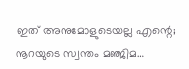ഇത് അനുമോളുടെയല്ല എന്റെ; നൂറയുടെ സ്വന്തം മഞ്ജിമ…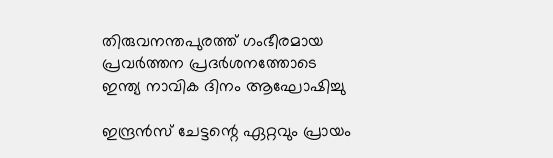തിരുവനന്തപുരത്ത് ഗംഭീരമായ പ്രവർത്തന പ്രദർശനത്തോടെ ഇന്ത്യ നാവിക ദിനം ആഘോഷിച്ചു

ഇന്ദ്രൻസ് ചേട്ടന്റെ ഏറ്റവും പ്രായം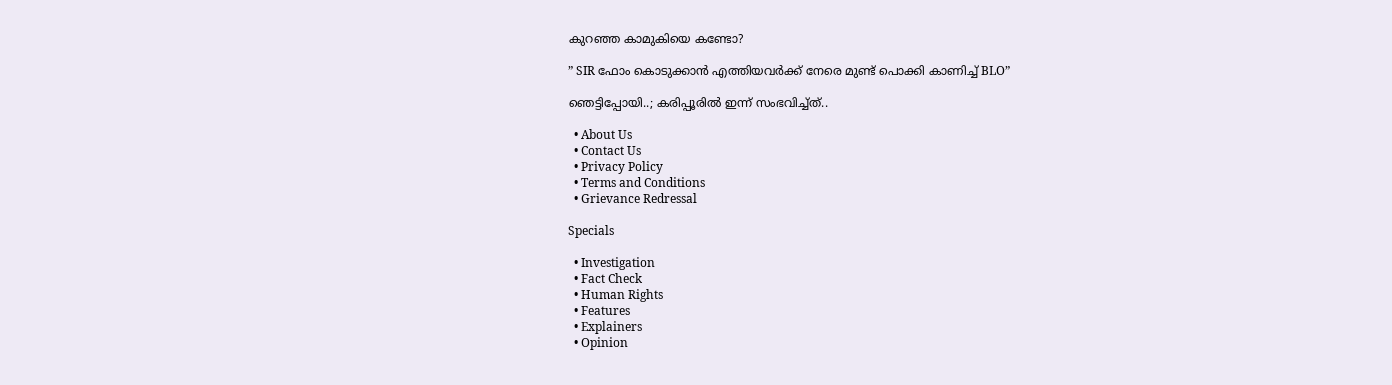കുറഞ്ഞ കാമുകിയെ കണ്ടോ?

” SIR ഫോം കൊടുക്കാൻ എത്തിയവർക്ക് നേരെ മുണ്ട് പൊക്കി കാണിച്ച് BLO”

ഞെട്ടിപ്പോയി..; കരിപ്പൂരിൽ ഇന്ന് സംഭവിച്ച്ത്..

  • About Us
  • Contact Us
  • Privacy Policy
  • Terms and Conditions
  • Grievance Redressal

Specials

  • Investigation
  • Fact Check
  • Human Rights
  • Features
  • Explainers
  • Opinion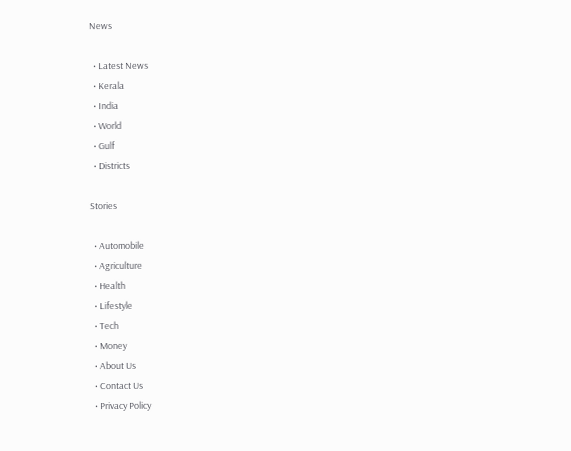News

  • Latest News
  • Kerala
  • India
  • World
  • Gulf
  • Districts

Stories

  • Automobile
  • Agriculture
  • Health
  • Lifestyle
  • Tech
  • Money
  • About Us
  • Contact Us
  • Privacy Policy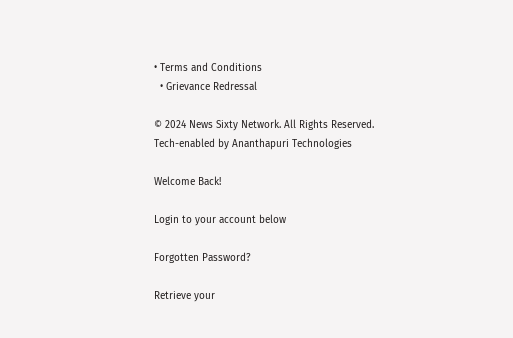• Terms and Conditions
  • Grievance Redressal

© 2024 News Sixty Network. All Rights Reserved.
Tech-enabled by Ananthapuri Technologies

Welcome Back!

Login to your account below

Forgotten Password?

Retrieve your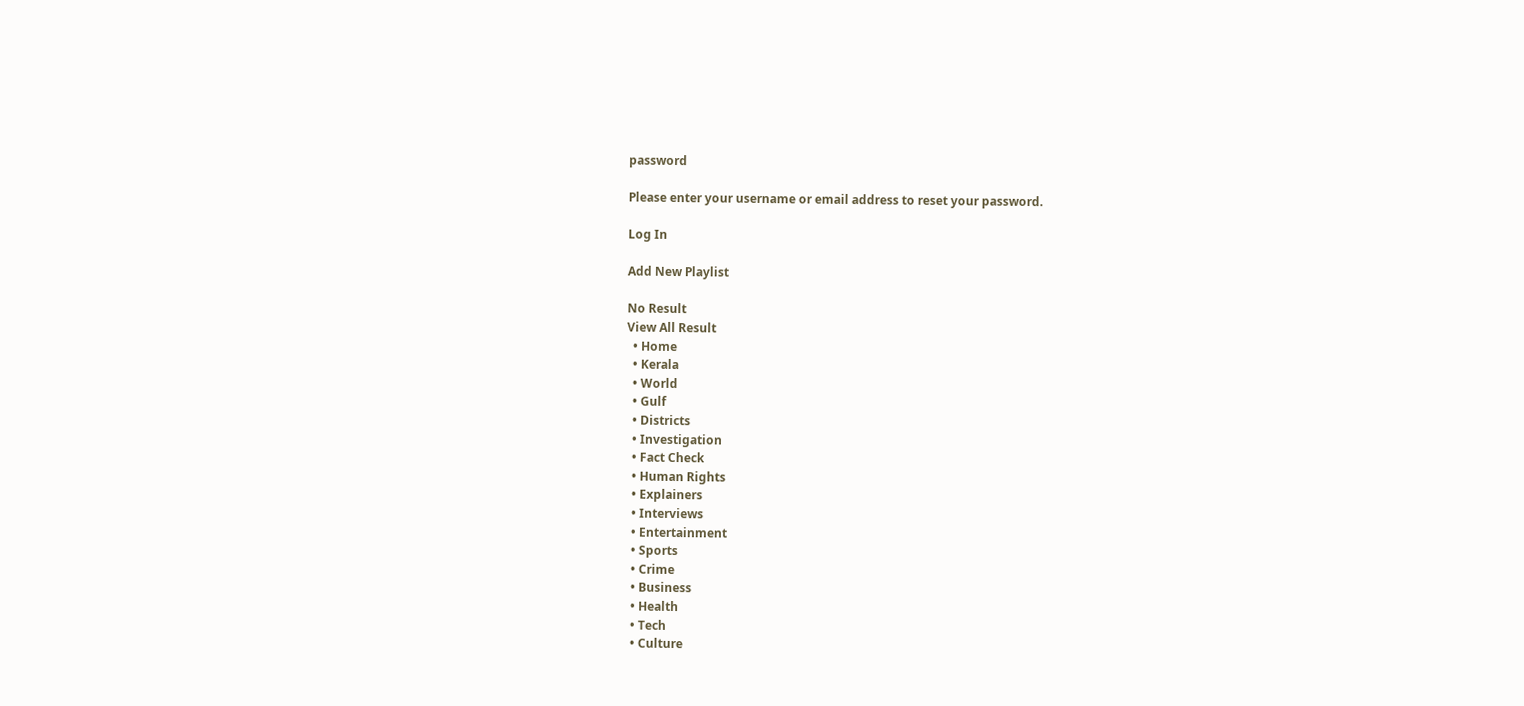password

Please enter your username or email address to reset your password.

Log In

Add New Playlist

No Result
View All Result
  • Home
  • Kerala
  • World
  • Gulf
  • Districts
  • Investigation
  • Fact Check
  • Human Rights
  • Explainers
  • Interviews
  • Entertainment
  • Sports
  • Crime
  • Business
  • Health
  • Tech
  • Culture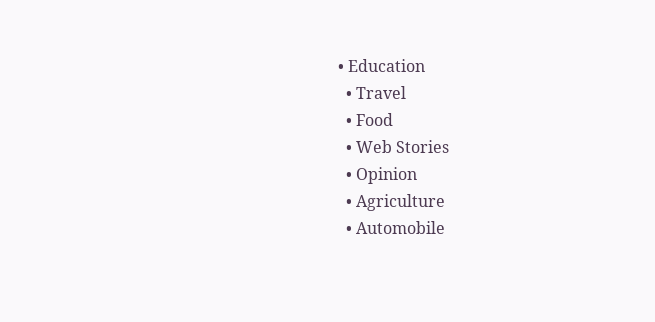• Education
  • Travel
  • Food
  • Web Stories
  • Opinion
  • Agriculture
  • Automobile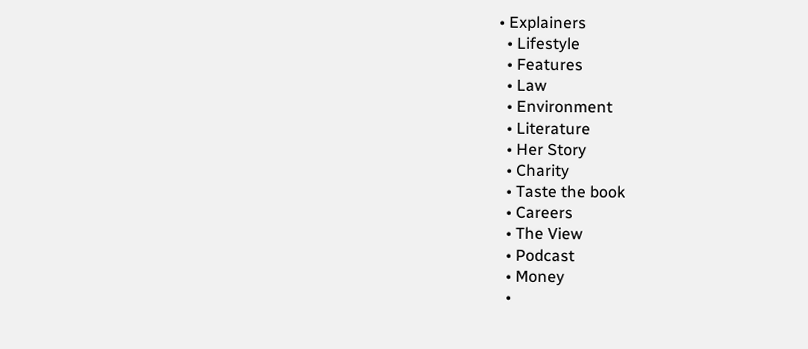• Explainers
  • Lifestyle
  • Features
  • Law
  • Environment
  • Literature
  • Her Story
  • Charity
  • Taste the book
  • Careers
  • The View
  • Podcast
  • Money
  •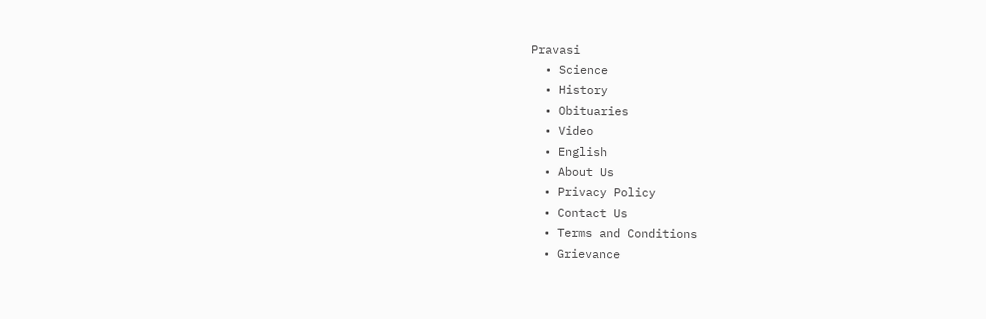Pravasi
  • Science
  • History
  • Obituaries
  • Video
  • English
  • About Us
  • Privacy Policy
  • Contact Us
  • Terms and Conditions
  • Grievance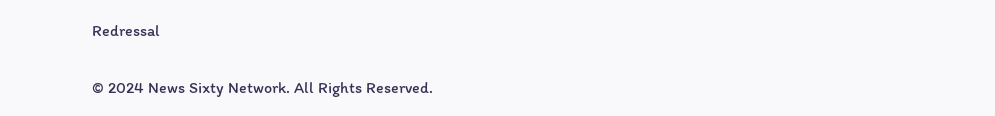Redressal

© 2024 News Sixty Network. All Rights Reserved.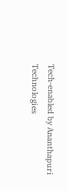Tech-enabled by Ananthapuri Technologies